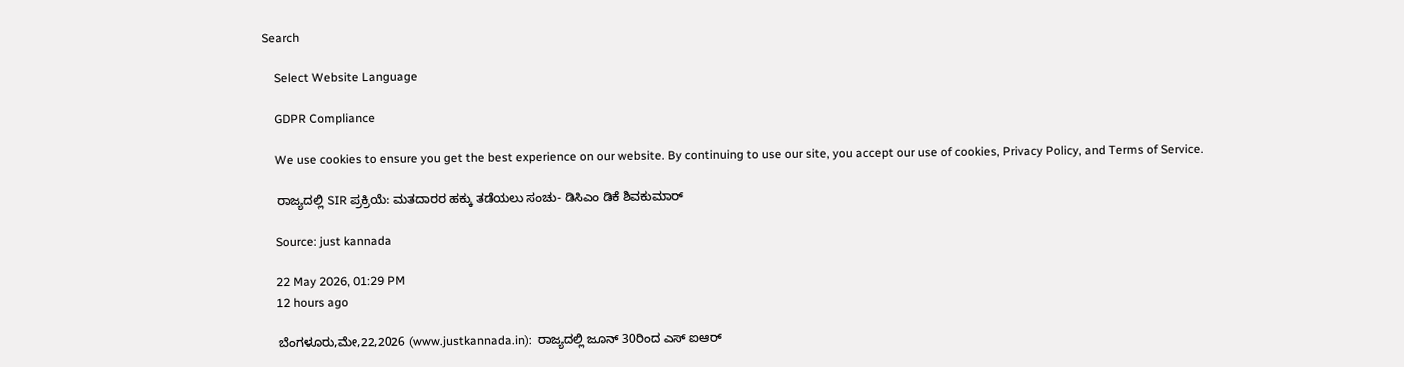Search

    Select Website Language

    GDPR Compliance

    We use cookies to ensure you get the best experience on our website. By continuing to use our site, you accept our use of cookies, Privacy Policy, and Terms of Service.

    ರಾಜ್ಯದಲ್ಲಿ SIR ಪ್ರಕ್ರಿಯೆ: ಮತದಾರರ ಹಕ್ಕು ತಡೆಯಲು ಸಂಚು- ಡಿಸಿಎಂ ಡಿಕೆ ಶಿವಕುಮಾರ್

    Source: just kannada

    22 May 2026, 01:29 PM
    12 hours ago

    ಬೆಂಗಳೂರು,ಮೇ,22,2026 (www.justkannada.in):  ರಾಜ್ಯದಲ್ಲಿ ಜೂನ್ 30ರಿಂದ ಎಸ್ ಐಆರ್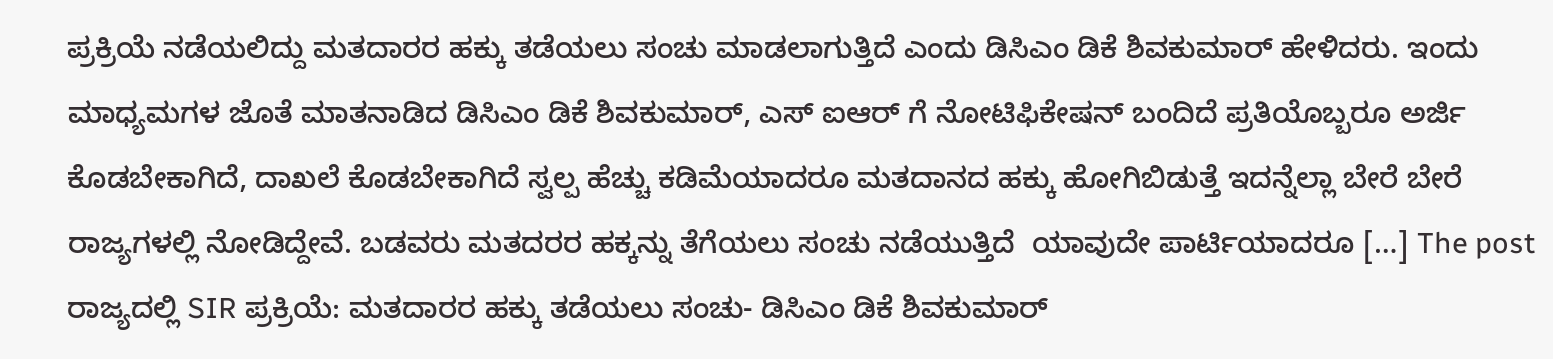ಪ್ರಕ್ರಿಯೆ ನಡೆಯಲಿದ್ದು ಮತದಾರರ ಹಕ್ಕು ತಡೆಯಲು ಸಂಚು ಮಾಡಲಾಗುತ್ತಿದೆ ಎಂದು ಡಿಸಿಎಂ ಡಿಕೆ ಶಿವಕುಮಾರ್ ಹೇಳಿದರು. ಇಂದು ಮಾಧ್ಯಮಗಳ ಜೊತೆ ಮಾತನಾಡಿದ ಡಿಸಿಎಂ ಡಿಕೆ ಶಿವಕುಮಾರ್, ಎಸ್ ಐಆರ್ ಗೆ ನೋಟಿಫಿಕೇಷನ್ ಬಂದಿದೆ ಪ್ರತಿಯೊಬ್ಬರೂ ಅರ್ಜಿ ಕೊಡಬೇಕಾಗಿದೆ, ದಾಖಲೆ ಕೊಡಬೇಕಾಗಿದೆ ಸ್ವಲ್ಪ ಹೆಚ್ಚು ಕಡಿಮೆಯಾದರೂ ಮತದಾನದ ಹಕ್ಕು ಹೋಗಿಬಿಡುತ್ತೆ ಇದನ್ನೆಲ್ಲಾ ಬೇರೆ ಬೇರೆ ರಾಜ್ಯಗಳಲ್ಲಿ ನೋಡಿದ್ದೇವೆ. ಬಡವರು ಮತದರರ ಹಕ್ಕನ್ನು ತೆಗೆಯಲು ಸಂಚು ನಡೆಯುತ್ತಿದೆ  ಯಾವುದೇ ಪಾರ್ಟಿಯಾದರೂ […] The post ರಾಜ್ಯದಲ್ಲಿ SIR ಪ್ರಕ್ರಿಯೆ: ಮತದಾರರ ಹಕ್ಕು ತಡೆಯಲು ಸಂಚು- ಡಿಸಿಎಂ ಡಿಕೆ ಶಿವಕುಮಾರ್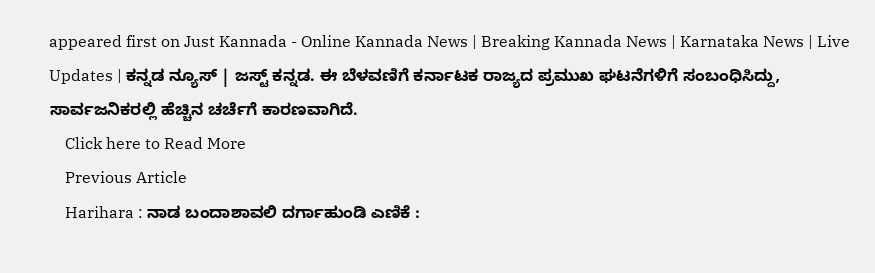appeared first on Just Kannada - Online Kannada News | Breaking Kannada News | Karnataka News | Live Updates | ಕನ್ನಡ ನ್ಯೂಸ್ | ಜಸ್ಟ್ ಕನ್ನಡ. ಈ ಬೆಳವಣಿಗೆ ಕರ್ನಾಟಕ ರಾಜ್ಯದ ಪ್ರಮುಖ ಘಟನೆಗಳಿಗೆ ಸಂಬಂಧಿಸಿದ್ದು, ಸಾರ್ವಜನಿಕರಲ್ಲಿ ಹೆಚ್ಚಿನ ಚರ್ಚೆಗೆ ಕಾರಣವಾಗಿದೆ.
    Click here to Read More
    Previous Article
    Harihara : ನಾಡ ಬಂದಾಶಾವಲಿ ದರ್ಗಾಹುಂಡಿ ಎಣಿಕೆ :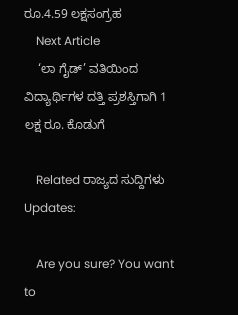ರೂ.4.59 ಲಕ್ಷಸಂಗ್ರಹ
    Next Article
    ‘ಲಾ ಗೈಡ್‌’ ವತಿಯಿಂದ ವಿದ್ಯಾರ್ಥಿಗಳ ದತ್ತಿ ಪ್ರಶಸ್ತಿಗಾಗಿ 1 ಲಕ್ಷ ರೂ. ಕೊಡುಗೆ

    Related ರಾಜ್ಯದ ಸುದ್ದಿಗಳು Updates:

    Are you sure? You want to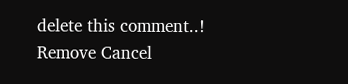delete this comment..! Remove Cancel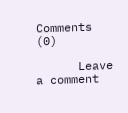Comments (0)

      Leave a comment